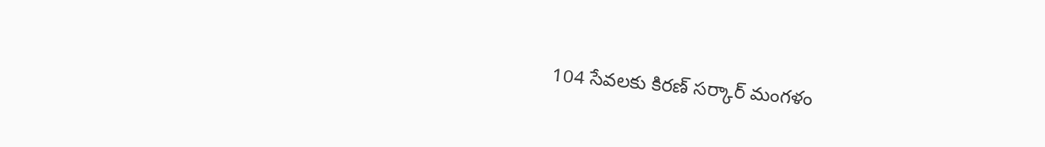104 సేవలకు కిరణ్ సర్కార్ మంగళం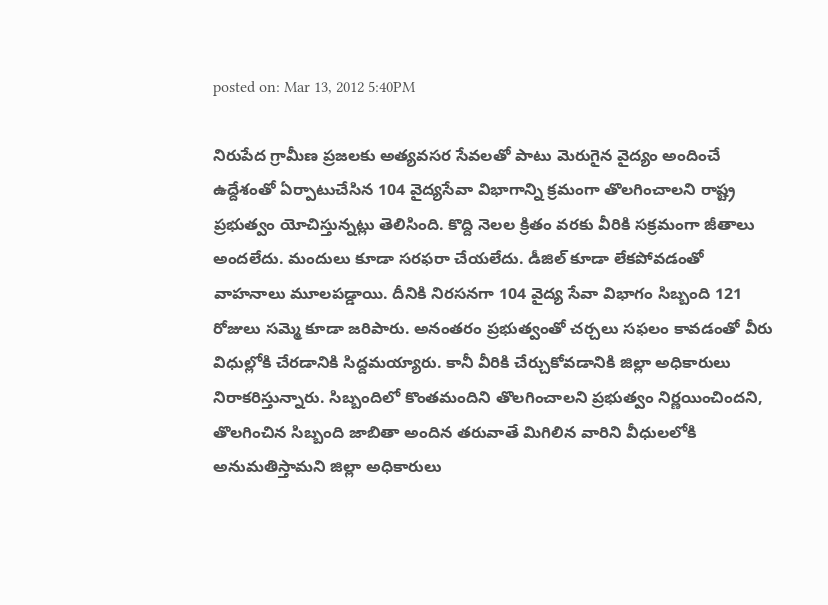posted on: Mar 13, 2012 5:40PM

నిరుపేద గ్రామీణ ప్రజలకు అత్యవసర సేవలతో పాటు మెరుగైన వైద్యం అందించే ఉద్దేశంతో ఏర్పాటుచేసిన 104 వైద్యసేవా విభాగాన్ని క్రమంగా తొలగించాలని రాష్ట్ర ప్రభుత్వం యోచిస్తున్నట్లు తెలిసింది. కొద్ది నెలల క్రితం వరకు వీరికి సక్రమంగా జీతాలు అందలేదు. మందులు కూడా సరఫరా చేయలేదు. డీజిల్ కూడా లేకపోవడంతో వాహనాలు మూలపడ్డాయి. దీనికి నిరసనగా 104 వైద్య సేవా విభాగం సిబ్బంది 121 రోజులు సమ్మె కూడా జరిపారు. అనంతరం ప్రభుత్వంతో చర్చలు సఫలం కావడంతో వీరు విధుల్లోకి చేరడానికి సిద్దమయ్యారు. కానీ వీరికి చేర్చుకోవడానికి జిల్లా అధికారులు నిరాకరిస్తున్నారు. సిబ్బందిలో కొంతమందిని తొలగించాలని ప్రభుత్వం నిర్ణయించిందని, తొలగించిన సిబ్బంది జాబితా అందిన తరువాతే మిగిలిన వారిని వీధులలోకి అనుమతిస్తామని జిల్లా అధికారులు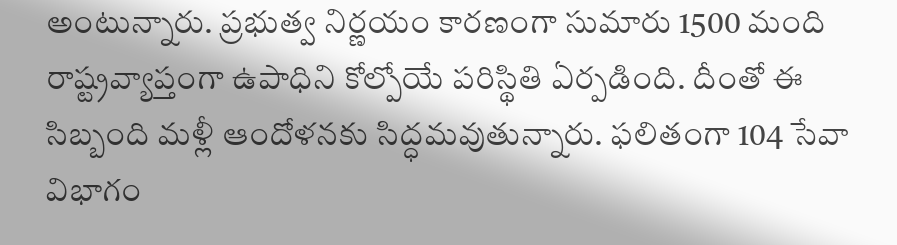అంటున్నారు. ప్రభుత్వ నిర్ణయం కారణంగా సుమారు 1500 మంది రాష్ట్రవ్యాప్తంగా ఉపాధిని కోల్పోయే పరిస్థితి ఏర్పడింది. దీంతో ఈ సిబ్బంది మళ్లీ ఆందోళనకు సిద్ధమవుతున్నారు. ఫలితంగా 104 సేవా విభాగం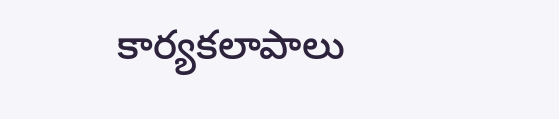కార్యకలాపాలు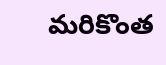మరికొంత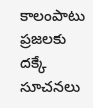కాలంపాటు ప్రజలకు దక్కే సూచనలు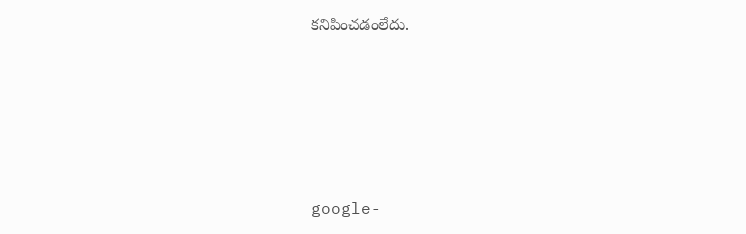కనిపించడంలేదు.





google-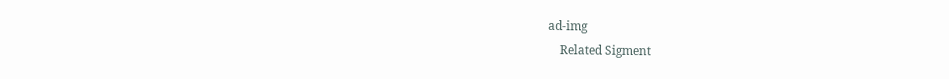ad-img
    Related Sigment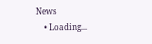News
    • Loading...